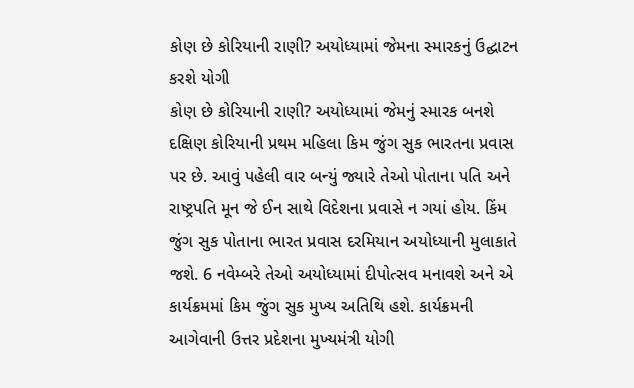કોણ છે કોરિયાની રાણી? અયોધ્યામાં જેમના સ્મારકનું ઉદ્ઘાટન કરશે યોગી
કોણ છે કોરિયાની રાણી? અયોધ્યામાં જેમનું સ્મારક બનશે
દક્ષિણ કોરિયાની પ્રથમ મહિલા કિમ જુંગ સુક ભારતના પ્રવાસ પર છે. આવું પહેલી વાર બન્યું જ્યારે તેઓ પોતાના પતિ અને રાષ્ટ્રપતિ મૂન જે ઈન સાથે વિદેશના પ્રવાસે ન ગયાં હોય. કિંમ જુંગ સુક પોતાના ભારત પ્રવાસ દરમિયાન અયોધ્યાની મુલાકાતે જશે. 6 નવેમ્બરે તેઓ અયોધ્યામાં દીપોત્સવ મનાવશે અને એ કાર્યક્રમમાં કિમ જુંગ સુક મુખ્ય અતિથિ હશે. કાર્યક્રમની આગેવાની ઉત્તર પ્રદેશના મુખ્યમંત્રી યોગી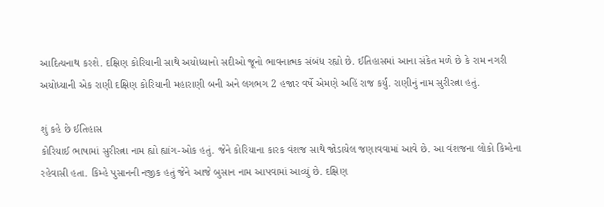આદિત્યનાથ કરશે. દક્ષિણ કોરિયાની સાથે અયોધ્યાનો સદીઓ જૂનો ભાવનાત્મક સંબંધ રહ્યો છે. ઈતિહાસમાં આના સંકેત મળે છે કે રામ નગરી અયોધ્યાની એક રાણી દક્ષિણ કોરિયાની મહારાણી બની અને લગભગ 2 હજાર વર્ષે એમણે અહિં રાજ કર્યું. રાણીનું નામ સુરીરત્ના હતું.

શું કહે છે ઈતિહાસ
કોરિયાઈ ભાષામાં સુરીરત્ના નામ હ્યો હ્યાંગ-ઓક હતું. જેને કોરિયાના કારક વંશજ સાથે જોડાયેલ જણાવવામાં આવે છે. આ વંશજના લોકો કિમ્હેના રહેવાસી હતા. કિમ્હે પુસાનની નજીક હતું જેને આજે બુસાન નામ આપવામાં આવ્યું છે. દક્ષિણ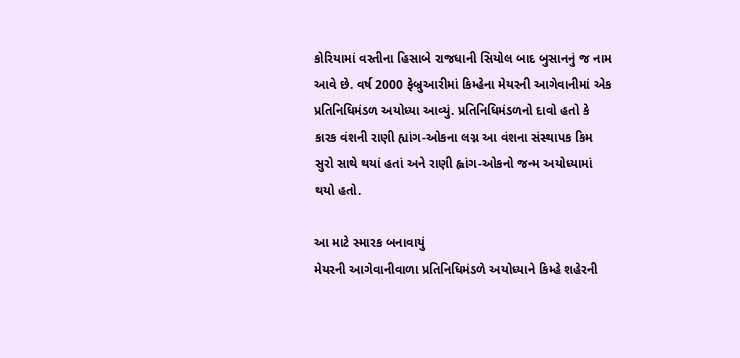કોરિયામાં વસ્તીના હિસાબે રાજધાની સિયોલ બાદ બુસાનનું જ નામ આવે છે. વર્ષ 2000 ફેબ્રુઆરીમાં કિમ્હેના મેયરની આગેવાનીમાં એક પ્રતિનિધિમંડળ અયોધ્યા આવ્યું. પ્રતિનિધિમંડળનો દાવો હતો કે કારક વંશની રાણી હ્યાંગ-ઓકના લગ્ન આ વંશના સંસ્થાપક કિમ સુરો સાથે થયાં હતાં અને રાણી હ્વાંગ-ઓકનો જન્મ અયોધ્યામાં થયો હતો.

આ માટે સ્મારક બનાવાયું
મેયરની આગેવાનીવાળા પ્રતિનિધિમંડળે અયોધ્યાને કિમ્હે શહેરની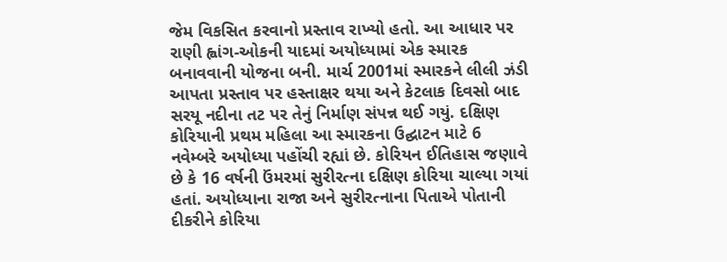જેમ વિકસિત કરવાનો પ્રસ્તાવ રાખ્યો હતો. આ આધાર પર રાણી હ્વાંગ-ઓકની યાદમાં અયોધ્યામાં એક સ્મારક બનાવવાની યોજના બની. માર્ચ 2001માં સ્મારકને લીલી ઝંડી આપતા પ્રસ્તાવ પર હસ્તાક્ષર થયા અને કેટલાક દિવસો બાદ સરયૂ નદીના તટ પર તેનું નિર્માણ સંપન્ન થઈ ગયું. દક્ષિણ કોરિયાની પ્રથમ મહિલા આ સ્મારકના ઉદ્ઘાટન માટે 6 નવેમ્બરે અયોધ્યા પહોંચી રહ્યાં છે. કોરિયન ઈતિહાસ જણાવે છે કે 16 વર્ષની ઉંમરમાં સુરીરત્ના દક્ષિણ કોરિયા ચાલ્યા ગયાં હતાં. અયોધ્યાના રાજા અને સુરીરત્નાના પિતાએ પોતાની દીકરીને કોરિયા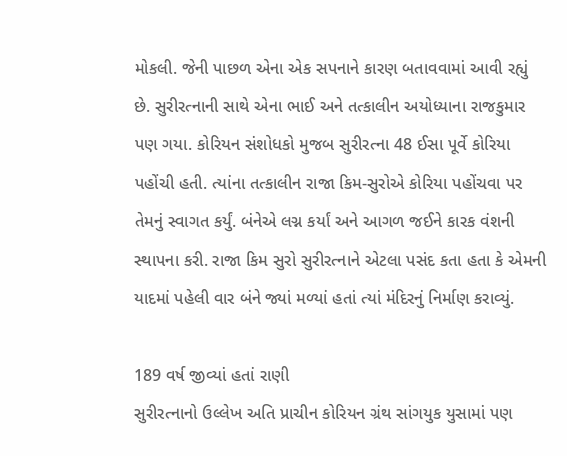મોકલી. જેની પાછળ એના એક સપનાને કારણ બતાવવામાં આવી રહ્યું છે. સુરીરત્નાની સાથે એના ભાઈ અને તત્કાલીન અયોધ્યાના રાજકુમાર પણ ગયા. કોરિયન સંશોધકો મુજબ સુરીરત્ના 48 ઈસા પૂર્વે કોરિયા પહોંચી હતી. ત્યાંના તત્કાલીન રાજા કિમ-સુરોએ કોરિયા પહોંચવા પર તેમનું સ્વાગત કર્યું. બંનેએ લગ્ન કર્યાં અને આગળ જઈને કારક વંશની સ્થાપના કરી. રાજા કિમ સુરો સુરીરત્નાને એટલા પસંદ કતા હતા કે એમની યાદમાં પહેલી વાર બંને જ્યાં મળ્યાં હતાં ત્યાં મંદિરનું નિર્માણ કરાવ્યું.

189 વર્ષ જીવ્યાં હતાં રાણી
સુરીરત્નાનો ઉલ્લેખ અતિ પ્રાચીન કોરિયન ગ્રંથ સાંગયુક યુસામાં પણ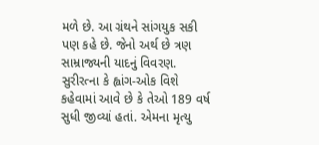મળે છે. આ ગ્રંથને સાંગયુક સકી પણ કહે છે. જેનો અર્થ છે ત્રણ સામ્રાજ્યની યાદનું વિવરણ. સુરીરત્ના કે હ્વાંગ-ઓક વિશે કહેવામાં આવે છે કે તેઓ 189 વર્ષ સુધી જીવ્યાં હતાં. એમના મૃત્યુ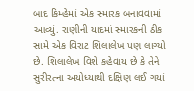બાદ કિમ્હેમાં એક સ્મારક બનાવવામાં આવ્યું. રાણીની યાદમાં સ્મારકની ઠીક સામે એક વિરાટ શિલાલેખ પણ લાગ્યો છે. શિલાલેખ વિશે કહેવાય છે કે તેને સુરીરત્ના અયોધ્યાથી દક્ષિણ લઈ ગયાં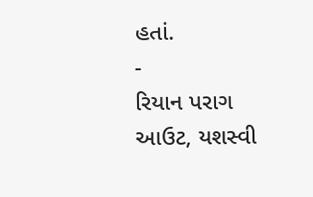હતાં.
-
રિયાન પરાગ આઉટ, યશસ્વી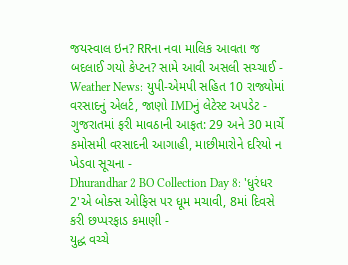જયસ્વાલ ઇન? RRના નવા માલિક આવતા જ બદલાઈ ગયો કેપ્ટન? સામે આવી અસલી સચ્ચાઈ -
Weather News: યુપી-એમપી સહિત 10 રાજ્યોમાં વરસાદનું એલર્ટ, જાણો IMDનું લેટેસ્ટ અપડેટ -
ગુજરાતમાં ફરી માવઠાની આફત: 29 અને 30 માર્ચે કમોસમી વરસાદની આગાહી, માછીમારોને દરિયો ન ખેડવા સૂચના -
Dhurandhar 2 BO Collection Day 8: 'ધુરંધર 2'એ બોક્સ ઓફિસ પર ધૂમ મચાવી, 8માં દિવસે કરી છપ્પરફાડ કમાણી -
યુદ્ધ વચ્ચે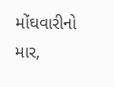મોંઘવારીનો માર,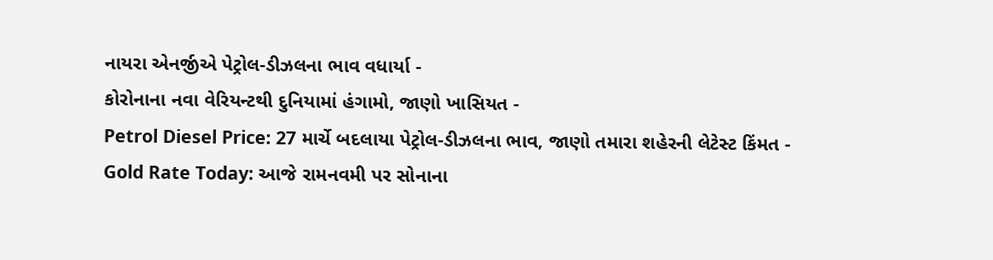નાયરા એનર્જીએ પેટ્રોલ-ડીઝલના ભાવ વધાર્યા -
કોરોનાના નવા વેરિયન્ટથી દુનિયામાં હંગામો, જાણો ખાસિયત -
Petrol Diesel Price: 27 માર્ચે બદલાયા પેટ્રોલ-ડીઝલના ભાવ, જાણો તમારા શહેરની લેટેસ્ટ કિંમત -
Gold Rate Today: આજે રામનવમી પર સોનાના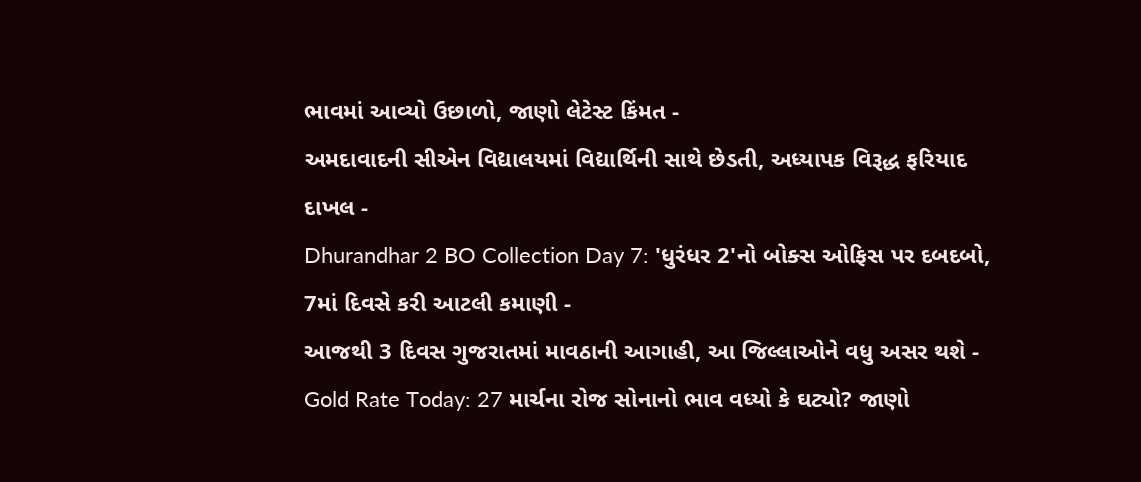ભાવમાં આવ્યો ઉછાળો, જાણો લેટેસ્ટ કિંમત -
અમદાવાદની સીએન વિદ્યાલયમાં વિદ્યાર્થિની સાથે છેડતી, અધ્યાપક વિરૂદ્ધ ફરિયાદ દાખલ -
Dhurandhar 2 BO Collection Day 7: 'ધુરંધર 2'નો બોક્સ ઓફિસ પર દબદબો, 7માં દિવસે કરી આટલી કમાણી -
આજથી 3 દિવસ ગુજરાતમાં માવઠાની આગાહી, આ જિલ્લાઓને વધુ અસર થશે -
Gold Rate Today: 27 માર્ચના રોજ સોનાનો ભાવ વધ્યો કે ઘટ્યો? જાણો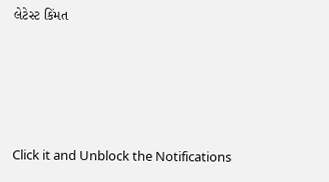લેટેસ્ટ કિંમત








Click it and Unblock the Notifications